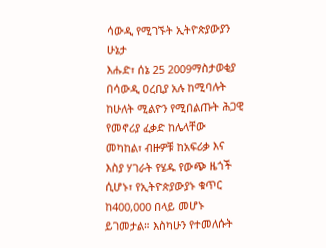ሳውዲ የሚገኙት ኢትዮጵያውያን ሁኔታ
እሑድ፣ ሰኔ 25 2009ማስታወቂያ
በሳውዲ ዐረቢያ አሉ ከሚባሉት ከሁለት ሚልዮን የሚበልጡት ሕጋዊ የመኖሪያ ፈቃድ ከሌላቸው መካከል፣ ብዙዎቹ ከአፍሪቃ እና እስያ ሃገራት የሄዱ የውጭ ዜጎች ሲሆኑ፣ የኢትዮጵያውያኑ ቁጥር ከ400,000 በላይ መሆኑ ይገመታል። እስካሁን የተመለሱት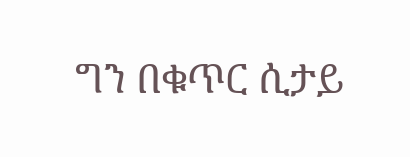ግን በቁጥር ሲታይ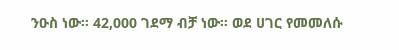ንዑስ ነው። 42,000 ገደማ ብቻ ነው። ወደ ሀገር የመመለሱ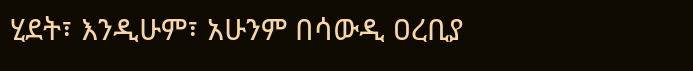ሂደት፣ እንዲሁም፣ አሁንም በሳውዲ ዐረቢያ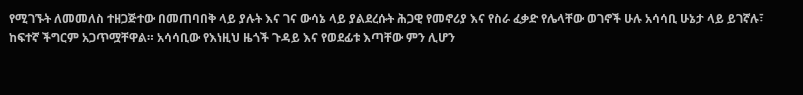የሚገኙት ለመመለስ ተዘጋጅተው በመጠባበቅ ላይ ያሉት እና ገና ውሳኔ ላይ ያልደረሱት ሕጋዊ የመኖሪያ እና የስራ ፈቃድ የሌላቸው ወገኖች ሁሉ አሳሳቢ ሁኔታ ላይ ይገኛሉ፣ ከፍተኛ ችግርም አጋጥሟቸዋል። አሳሳቢው የእነዚህ ዜጎች ጉዳይ እና የወደፊቱ እጣቸው ምን ሊሆን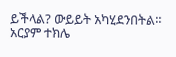ይችላል? ውይይት አካሂደንበትል።
አርያም ተክሌ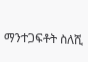ማንተጋፍቶት ስለሺ